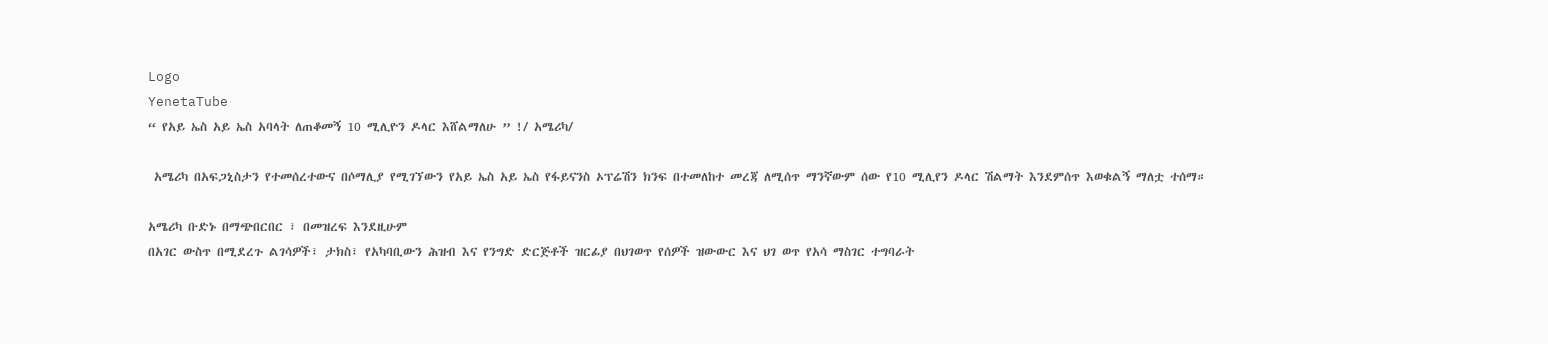Logo
YenetaTube
“ የአይ ኤስ አይ ኤስ አባላት ለጠቆመኝ 10 ሚሊዮን ዶላር እሸልማለሁ ” !/ አሜሪካ/

 አሜሪካ በአፍጋኒስታን የተመሰረተውና በሶማሊያ የሚገኘውን የአይ ኤስ አይ ኤስ የፋይናንስ ኦፕሬሽን ክንፍ በተመለከተ መረጃ ለሚሰጥ ማንኛውም ሰው የ10 ሚሊየን ዶላር ሽልማት እንደምሰጥ እወቁልኝ ማለቷ ተሰማ።

አሜሪካ ቡድኑ በማጭበርበር ፣ በመዝረፍ እንደዚሁም
በአገር ውስጥ በሚደረጉ ልገሳዎች፣ ታክስ፣ የአካባቢውን ሕዝብ እና የንግድ ድርጅቶች ዝርፊያ በህገወጥ የሰዎች ዝውውር እና ህገ ወጥ የአሳ ማስገር ተግባራት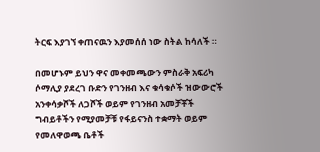ትርፍ እያገኘ ቀጠናዉን እያመሰሰ ነው ስትል ከሳለች ።

በመሆኑም ይህን ዋና መቀመጫውን ምስራቅ አፍሪካ ሶማሊያ ያደረገ ቡድን የገንዘብ እና ቁሳቁሶች ዝውውሮች አንቀሳቃሾች ለጋሾች ወይም የገንዘብ አመቻቾች ግብይቶችን የሚያመቻቹ የፋይናንስ ተቋማት ወይም የመለዋወጫ ቤቶች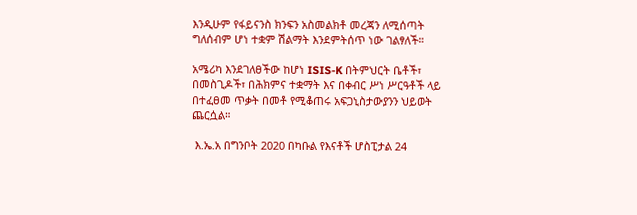እንዲሁም የፋይናንስ ክንፍን አስመልክቶ መረጃን ለሚሰጣት ግለሰብም ሆነ ተቋም ሽልማት እንደምትሰጥ ነው ገልፃለች።

አሜሪካ እንደገለፀችው ከሆነ ISIS-K በትምህርት ቤቶች፣ በመስጊዶች፣ በሕክምና ተቋማት እና በቀብር ሥነ ሥርዓቶች ላይ በተፈፀመ ጥቃት በመቶ የሚቆጠሩ አፍጋኒስታውያንን ህይወት ጨርሷል።

 እ.ኤ.አ በግንቦት 2020 በካቡል የእናቶች ሆስፒታል 24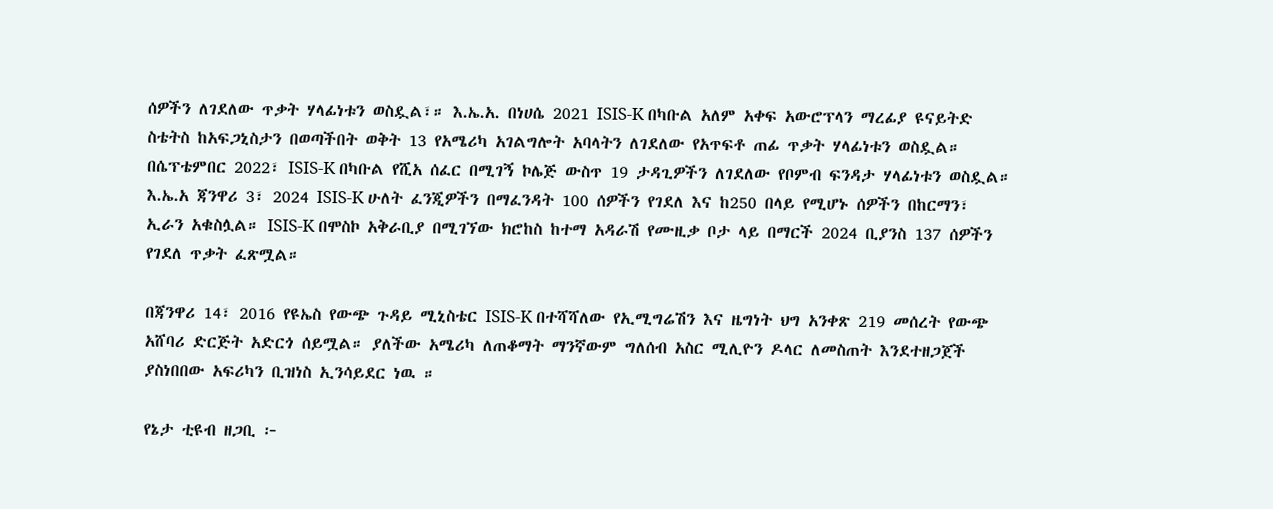ሰዎችን ለገደለው ጥቃት ሃላፊነቱን ወስዷል፣። እ.ኤ.አ. በነሀሴ 2021 ISIS-K በካቡል አለም አቀፍ አውሮፕላን ማረፊያ ዩናይትድ ስቴትስ ከአፍጋኒስታን በወጣችበት ወቅት 13 የአሜሪካ አገልግሎት አባላትን ለገደለው የአጥፍቶ ጠፊ ጥቃት ሃላፊነቱን ወስዷል።
በሴፕቴምበር 2022፣ ISIS-K በካቡል የሺአ ሰፈር በሚገኝ ኮሌጅ ውስጥ 19 ታዳጊዎችን ለገደለው የቦምብ ፍንዳታ ሃላፊነቱን ወስዷል።
እ.ኤ.አ ጃንዋሪ 3፣ 2024 ISIS-K ሁለት ፈንጂዎችን በማፈንዳት 100 ሰዎችን የገደለ እና ከ250 በላይ የሚሆኑ ሰዎችን በከርማን፣ ኢራን አቁስሏል። ISIS-K በሞስኮ አቅራቢያ በሚገኘው ክሮከስ ከተማ አዳራሽ የሙዚቃ ቦታ ላይ በማርች 2024 ቢያንስ 137 ሰዎችን የገደለ ጥቃት ፈጽሟል።

በጃንዋሪ 14፣ 2016 የዩኤስ የውጭ ጉዳይ ሚኒስቴር ISIS-K በተሻሻለው የኢሚግሬሽን እና ዜግነት ህግ አንቀጽ 219 መሰረት የውጭ አሸባሪ ድርጅት አድርጎ ሰይሟል። ያለችው አሜሪካ ለጠቆማት ማንኛውም ግለሰብ አስር ሚሊዮን ዶላር ለመስጠት እንደተዘጋጀች ያስነበበው አፍሪካን ቢዝነስ ኢንሳይደር ነዉ ።

የኔታ ቲዩብ ዘጋቢ ፦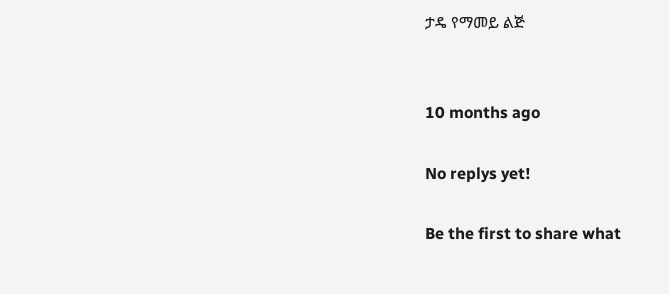ታዴ የማመይ ልጅ


10 months ago

No replys yet!

Be the first to share what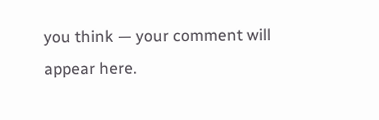you think — your comment will appear here.